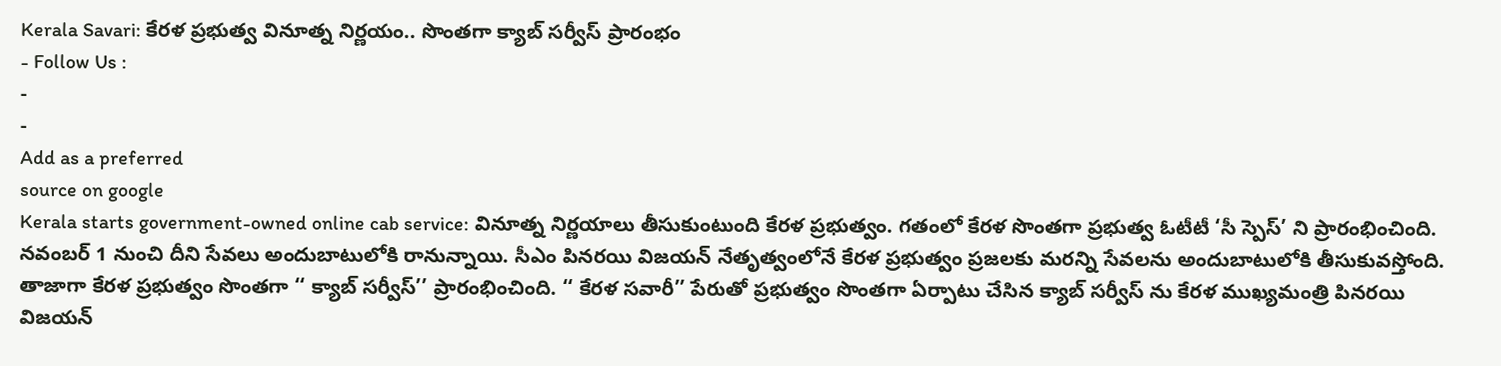Kerala Savari: కేరళ ప్రభుత్వ వినూత్న నిర్ణయం.. సొంతగా క్యాబ్ సర్వీస్ ప్రారంభం
- Follow Us :
-
-
Add as a preferred
source on google
Kerala starts government-owned online cab service: వినూత్న నిర్ణయాలు తీసుకుంటుంది కేరళ ప్రభుత్వం. గతంలో కేరళ సొంతగా ప్రభుత్వ ఓటీటీ ‘సీ స్పెస్’ ని ప్రారంభించింది. నవంబర్ 1 నుంచి దీని సేవలు అందుబాటులోకి రానున్నాయి. సీఎం పినరయి విజయన్ నేతృత్వంలోనే కేరళ ప్రభుత్వం ప్రజలకు మరన్ని సేవలను అందుబాటులోకి తీసుకువస్తోంది. తాజాగా కేరళ ప్రభుత్వం సొంతగా ‘‘ క్యాబ్ సర్వీస్’’ ప్రారంభించింది. ‘‘ కేరళ సవారీ’’ పేరుతో ప్రభుత్వం సొంతగా ఏర్పాటు చేసిన క్యాబ్ సర్వీస్ ను కేరళ ముఖ్యమంత్రి పినరయి విజయన్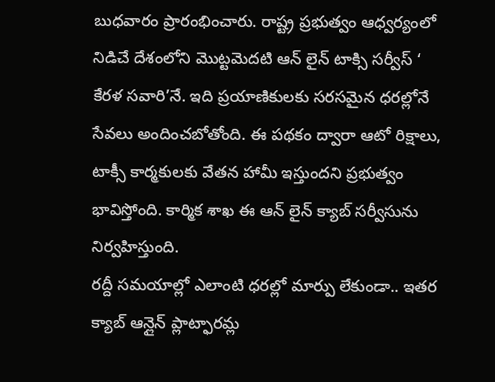బుధవారం ప్రారంభించారు. రాష్ట్ర ప్రభుత్వం ఆధ్వర్యంలో నిడిచే దేశంలోని మొట్టమెదటి ఆన్ లైన్ టాక్సి సర్వీస్ ‘ కేరళ సవారి’నే. ఇది ప్రయాణికులకు సరసమైన ధరల్లోనే సేవలు అందించబోతోంది. ఈ పథకం ద్వారా ఆటో రిక్షాలు, టాక్సీ కార్మకులకు వేతన హామీ ఇస్తుందని ప్రభుత్వం భావిస్తోంది. కార్మిక శాఖ ఈ ఆన్ లైన్ క్యాబ్ సర్వీసును నిర్వహిస్తుంది.
రద్దీ సమయాల్లో ఎలాంటి ధరల్లో మార్పు లేకుండా.. ఇతర క్యాబ్ ఆన్లైన్ ప్లాట్ఫారమ్ల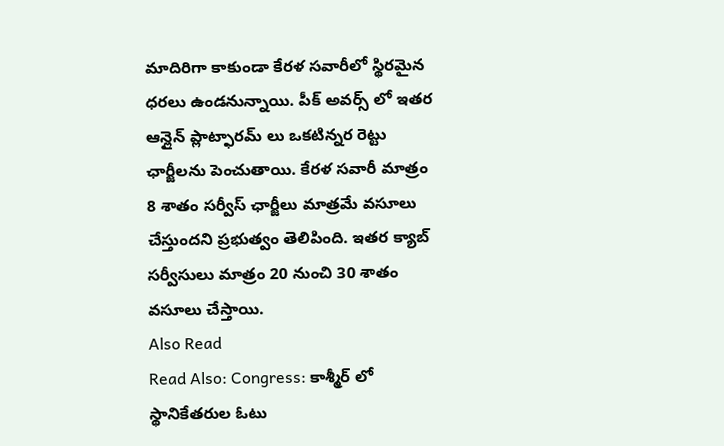మాదిరిగా కాకుండా కేరళ సవారీలో స్థిరమైన ధరలు ఉండనున్నాయి. పీక్ అవర్స్ లో ఇతర ఆన్లైన్ ప్లాట్ఫారమ్ లు ఒకటిన్నర రెట్టు ఛార్జీలను పెంచుతాయి. కేరళ సవారీ మాత్రం 8 శాతం సర్వీస్ ఛార్జీలు మాత్రమే వసూలు చేస్తుందని ప్రభుత్వం తెలిపింది. ఇతర క్యాబ్ సర్వీసులు మాత్రం 20 నుంచి 30 శాతం వసూలు చేస్తాయి.
Also Read
Read Also: Congress: కాశ్మీర్ లో స్థానికేతరుల ఓటు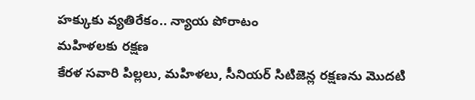హక్కుకు వ్యతిరేకం.. న్యాయ పోరాటం
మహిళలకు రక్షణ
కేరళ సవారి పిల్లలు, మహిళలు, సీనియర్ సిటిజెన్ల రక్షణను మొదటి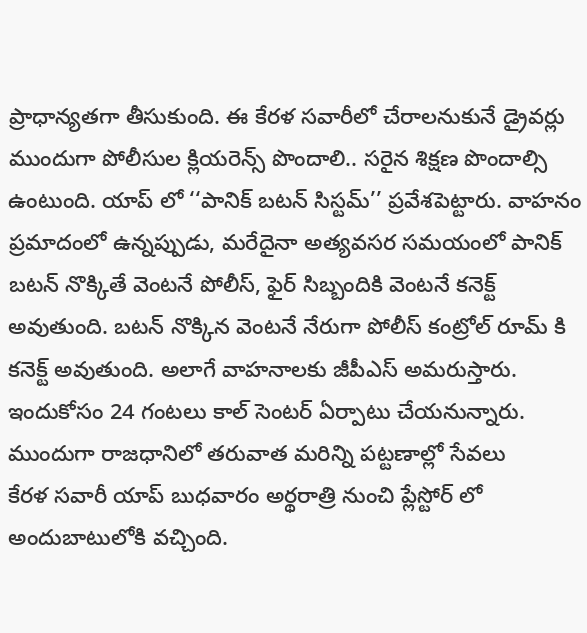ప్రాధాన్యతగా తీసుకుంది. ఈ కేరళ సవారీలో చేరాలనుకునే డ్రైవర్లు ముందుగా పోలీసుల క్లియరెన్స్ పొందాలి.. సరైన శిక్షణ పొందాల్సి ఉంటుంది. యాప్ లో ‘‘పానిక్ బటన్ సిస్టమ్’’ ప్రవేశపెట్టారు. వాహనం ప్రమాదంలో ఉన్నప్పుడు, మరేదైనా అత్యవసర సమయంలో పానిక్ బటన్ నొక్కితే వెంటనే పోలీస్, ఫైర్ సిబ్బందికి వెంటనే కనెక్ట్ అవుతుంది. బటన్ నొక్కిన వెంటనే నేరుగా పోలీస్ కంట్రోల్ రూమ్ కి కనెక్ట్ అవుతుంది. అలాగే వాహనాలకు జీపీఎస్ అమరుస్తారు. ఇందుకోసం 24 గంటలు కాల్ సెంటర్ ఏర్పాటు చేయనున్నారు.
ముందుగా రాజధానిలో తరువాత మరిన్ని పట్టణాల్లో సేవలు
కేరళ సవారీ యాప్ బుధవారం అర్థరాత్రి నుంచి ప్లేస్టోర్ లో అందుబాటులోకి వచ్చింది.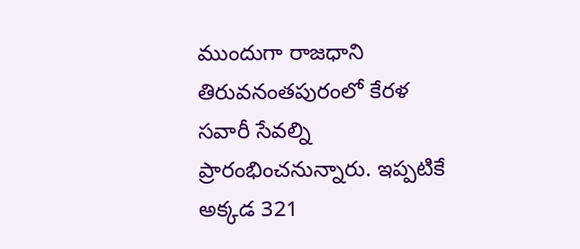ముందుగా రాజధాని తిరువనంతపురంలో కేరళ సవారీ సేవల్ని ప్రారంభించనున్నారు. ఇప్పటికే అక్కడ 321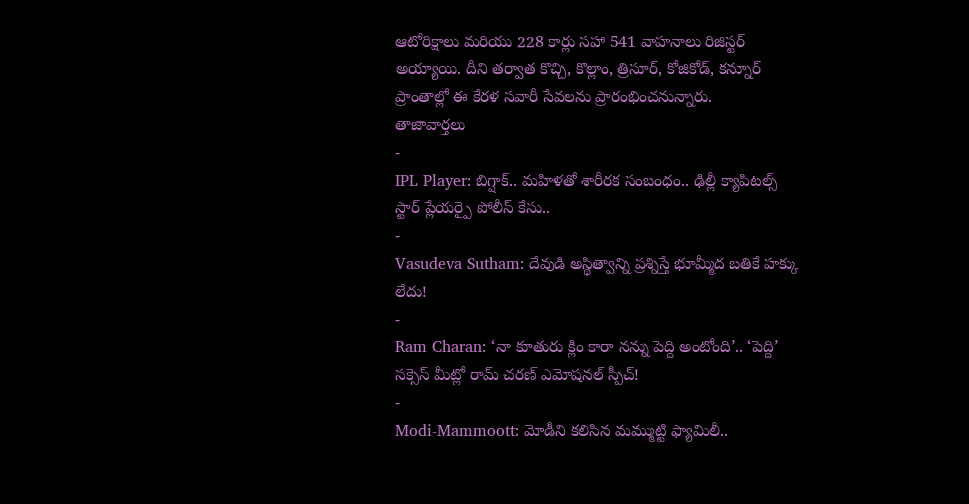ఆటోరిక్షాలు మరియు 228 కార్లు సహా 541 వాహనాలు రిజిస్టర్ అయ్యాయి. దీని తర్వాత కొచ్చి, కొల్లాం, త్రిసూర్, కోజికోడ్, కన్నూర్ ప్రాంతాల్లో ఈ కేరళ సవారీ సేవలను ప్రారంభించనున్నారు.
తాజావార్తలు
-
IPL Player: బిగ్షాక్.. మహిళతో శారీరక సంబంధం.. ఢిల్లీ క్యాపిటల్స్ స్టార్ ప్లేయర్పై పోలీస్ కేసు..
-
Vasudeva Sutham: దేవుడి అస్థిత్వాన్ని ప్రశ్నిస్తే భూమ్మీద బతికే హక్కు లేదు!
-
Ram Charan: ‘నా కూతురు క్లిం కారా నన్ను పెద్ది అంటోంది’.. ‘పెద్ది’ సక్సెస్ మీట్లో రామ్ చరణ్ ఎమోషనల్ స్పీచ్!
-
Modi-Mammoott: మోడీని కలిసిన మమ్ముట్టి ఫ్యామిలీ..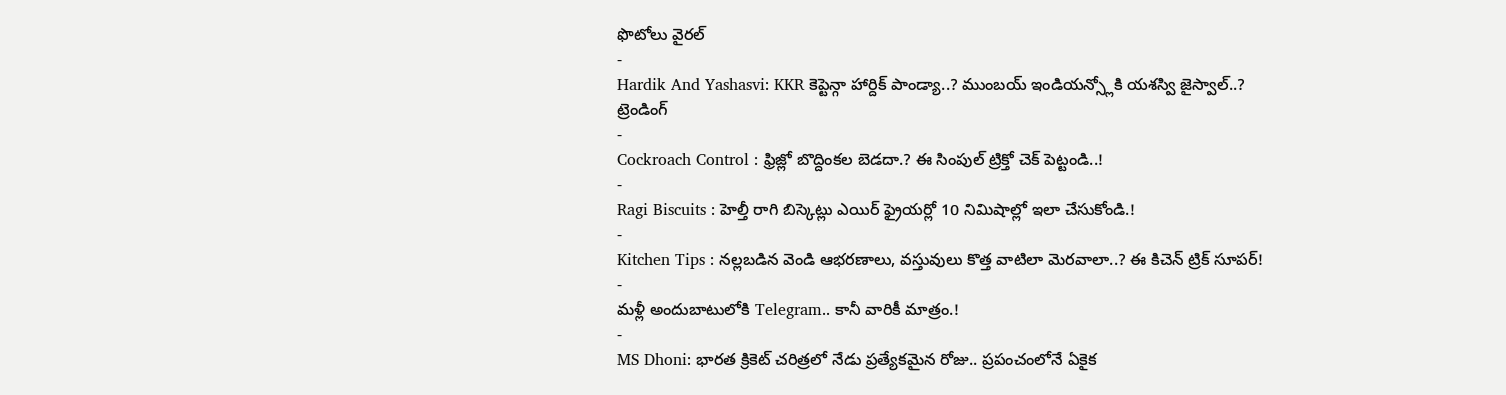ఫొటోలు వైరల్
-
Hardik And Yashasvi: KKR కెప్టెన్గా హార్దిక్ పాండ్యా..? ముంబయ్ ఇండియన్స్లోకి యశస్వి జైస్వాల్..?
ట్రెండింగ్
-
Cockroach Control : ఫ్రిజ్లో బొద్దింకల బెడదా.? ఈ సింపుల్ ట్రిక్తో చెక్ పెట్టండి..!
-
Ragi Biscuits : హెల్తీ రాగి బిస్కెట్లు ఎయిర్ ఫ్రైయర్లో 10 నిమిషాల్లో ఇలా చేసుకోండి.!
-
Kitchen Tips : నల్లబడిన వెండి ఆభరణాలు, వస్తువులు కొత్త వాటిలా మెరవాలా..? ఈ కిచెన్ ట్రిక్ సూపర్!
-
మళ్లీ అందుబాటులోకి Telegram.. కానీ వారికీ మాత్రం.!
-
MS Dhoni: భారత క్రికెట్ చరిత్రలో నేడు ప్రత్యేకమైన రోజు.. ప్రపంచంలోనే ఏకైక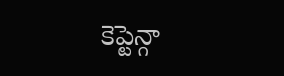కెప్టెన్గా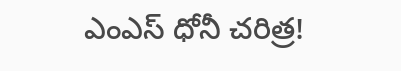ఎంఎస్ ధోనీ చరిత్ర!